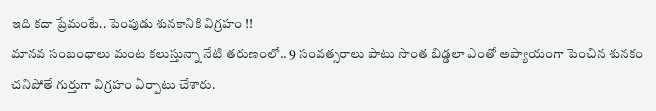ఇది కదా ప్రేమంటే.. పెంపుడు శునకానికి విగ్రహం !!
మానవ సంబంధాలు మంట కలుస్తున్నా నేటి తరుణంలో.. 9 సంవత్సరాలు పాటు సొంత బిడ్డలా ఎంతో అప్యాయంగా పెంచిన శునకం చనిపోతే గుర్తుగా విగ్రహం ఏర్పాటు చేశారు.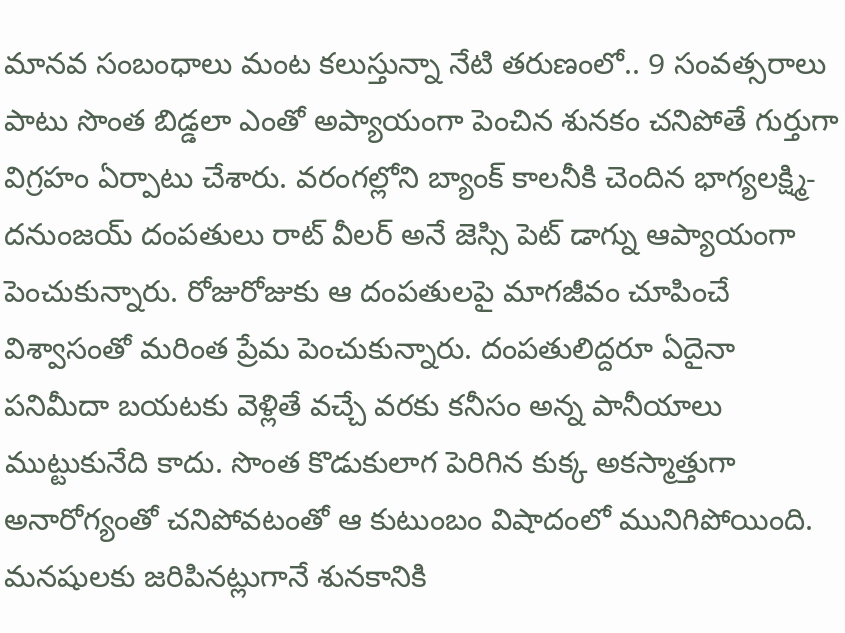మానవ సంబంధాలు మంట కలుస్తున్నా నేటి తరుణంలో.. 9 సంవత్సరాలు పాటు సొంత బిడ్డలా ఎంతో అప్యాయంగా పెంచిన శునకం చనిపోతే గుర్తుగా విగ్రహం ఏర్పాటు చేశారు. వరంగల్లోని బ్యాంక్ కాలనీకి చెందిన భాగ్యలక్ష్మి- దనుంజయ్ దంపతులు రాట్ వీలర్ అనే జెస్సి పెట్ డాగ్ను ఆప్యాయంగా పెంచుకున్నారు. రోజురోజుకు ఆ దంపతులపై మాగజీవం చూపించే విశ్వాసంతో మరింత ప్రేమ పెంచుకున్నారు. దంపతులిద్దరూ ఏదైనా పనిమీదా బయటకు వెళ్లితే వచ్చే వరకు కనీసం అన్న పానీయాలు ముట్టుకునేది కాదు. సొంత కొడుకులాగ పెరిగిన కుక్క అకస్మాత్తుగా అనారోగ్యంతో చనిపోవటంతో ఆ కుటుంబం విషాదంలో మునిగిపోయింది. మనషులకు జరిపినట్లుగానే శునకానికి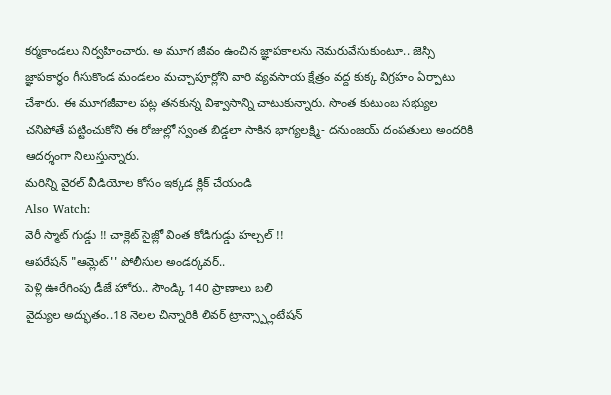కర్మకాండలు నిర్వహించారు. అ మూగ జీవం ఉంచిన జ్ఞాపకాలను నెమరువేసుకుంటూ.. జెస్సి జ్ఞాపకార్థం గీసుకొండ మండలం మచ్చాపూర్లోని వారి వ్యవసాయ క్షేత్రం వద్ద కుక్క విగ్రహం ఏర్పాటు చేశారు. ఈ మూగజీవాల పట్ల తనకున్న విశ్వాసాన్ని చాటుకున్నారు. సొంత కుటుంబ సభ్యుల చనిపోతే పట్టించుకోని ఈ రోజుల్లో స్వంత బిడ్డలా సాకిన భాగ్యలక్ష్మి- దనుంజయ్ దంపతులు అందరికి ఆదర్శంగా నిలుస్తున్నారు.
మరిన్ని వైరల్ వీడియోల కోసం ఇక్కడ క్లిక్ చేయండి
Also Watch:
వెరీ స్మాట్ గుడ్డు !! చాక్లెట్ సైజ్లో వింత కోడిగుడ్డు హల్చల్ !!
ఆపరేషన్ "ఆమ్లెట్'' పోలీసుల అండర్కవర్..
పెళ్లి ఊరేగింపు డీజే హోరు.. సౌండ్కి 140 ప్రాణాలు బలి
వైద్యుల అద్భుతం..18 నెలల చిన్నారికి లివర్ ట్రాన్స్ప్లాంటేషన్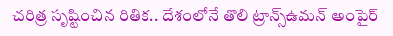చరిత్ర సృష్టించిన రితిక.. దేశంలోనే తొలి ట్రాన్స్ఉమన్ అంపైర్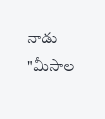నాడు "మీసాల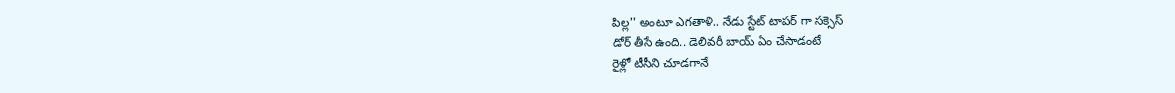పిల్ల'' అంటూ ఎగతాళి.. నేడు స్టేట్ టాపర్ గా సక్సెస్
డోర్ తీసే ఉంది.. డెలివరీ బాయ్ ఏం చేసాడంటే
రైళ్లో టీసీని చూడగానే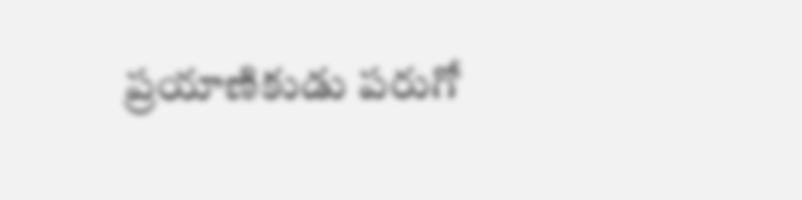ప్రయాణికుడు పరుగో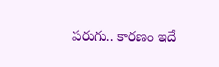పరుగు.. కారణం ఇదే